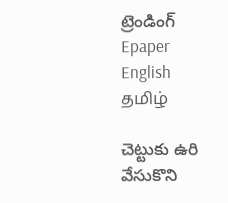ట్రెండింగ్
Epaper    English    தமிழ்

చెట్టుకు ఉరి వేసుకొని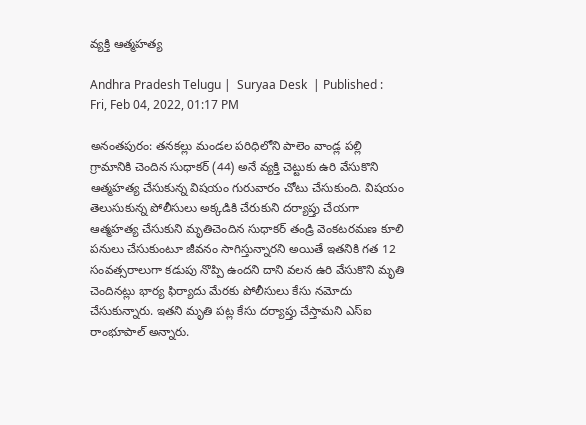వ్యక్తి ఆత్మహత్య

Andhra Pradesh Telugu |  Suryaa Desk  | Published : Fri, Feb 04, 2022, 01:17 PM

అనంతపురం: తనకల్లు మండల పరిధిలోని పాలెం వాండ్ల పల్లి గ్రామానికి చెందిన సుధాకర్ (44) అనే వ్యక్తి చెట్టుకు ఉరి వేసుకొని  ఆత్మహత్య చేసుకున్న విషయం గురువారం చోటు చేసుకుంది. విషయం తెలుసుకున్న పోలీసులు అక్కడికి చేరుకుని దర్యాప్తు చేయగా ఆత్మహత్య చేసుకుని మృతిచెందిన సుధాకర్ తండ్రి వెంకటరమణ కూలి పనులు చేసుకుంటూ జీవనం సాగిస్తున్నారని అయితే ఇతనికి గత 12 సంవత్సరాలుగా కడుపు నొప్పి ఉందని దాని వలన ఉరి వేసుకొని మృతి చెందినట్లు భార్య ఫిర్యాదు మేరకు పోలీసులు కేసు నమోదు చేసుకున్నారు. ఇతని మృతి పట్ల కేసు దర్యాప్తు చేస్తామని ఎస్ఐ రాంభూపాల్ అన్నారు.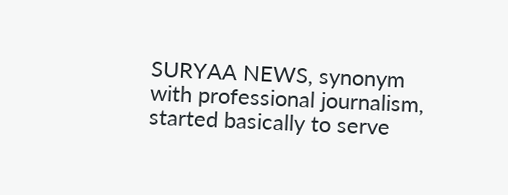SURYAA NEWS, synonym with professional journalism, started basically to serve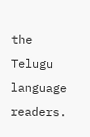the Telugu language readers.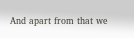And apart from that we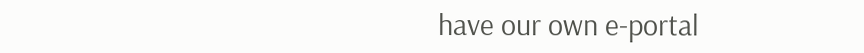have our own e-portal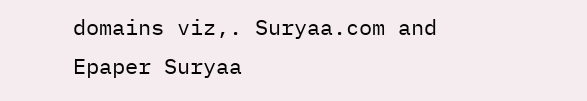domains viz,. Suryaa.com and Epaper Suryaa